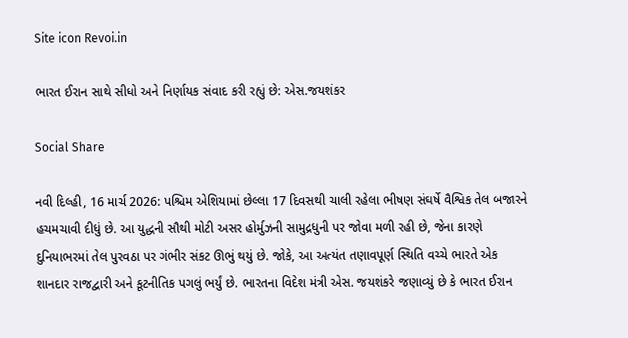Site icon Revoi.in

ભારત ઈરાન સાથે સીધો અને નિર્ણાયક સંવાદ કરી રહ્યું છે: એસ.જયશંકર

Social Share

નવી દિલ્હી, 16 માર્ચ 2026: પશ્ચિમ એશિયામાં છેલ્લા 17 દિવસથી ચાલી રહેલા ભીષણ સંઘર્ષે વૈશ્વિક તેલ બજારને હચમચાવી દીધું છે. આ યુદ્ધની સૌથી મોટી અસર હોર્મુઝની સામુદ્રધુની પર જોવા મળી રહી છે, જેના કારણે દુનિયાભરમાં તેલ પુરવઠા પર ગંભીર સંકટ ઊભું થયું છે. જોકે, આ અત્યંત તણાવપૂર્ણ સ્થિતિ વચ્ચે ભારતે એક શાનદાર રાજદ્વારી અને કૂટનીતિક પગલું ભર્યું છે. ભારતના વિદેશ મંત્રી એસ. જયશંકરે જણાવ્યું છે કે ભારત ઈરાન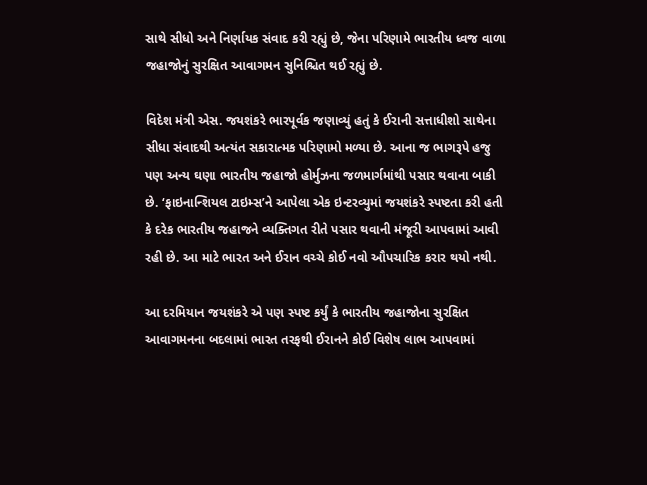સાથે સીધો અને નિર્ણાયક સંવાદ કરી રહ્યું છે, જેના પરિણામે ભારતીય ધ્વજ વાળા જહાજોનું સુરક્ષિત આવાગમન સુનિશ્ચિત થઈ રહ્યું છે.

વિદેશ મંત્રી એસ. જયશંકરે ભારપૂર્વક જણાવ્યું હતું કે ઈરાની સત્તાધીશો સાથેના સીધા સંવાદથી અત્યંત સકારાત્મક પરિણામો મળ્યા છે. આના જ ભાગરૂપે હજુ પણ અન્ય ઘણા ભારતીય જહાજો હોર્મુઝના જળમાર્ગમાંથી પસાર થવાના બાકી છે. ‘ફાઇનાન્શિયલ ટાઇમ્સ’ને આપેલા એક ઇન્ટરવ્યુમાં જયશંકરે સ્પષ્ટતા કરી હતી કે દરેક ભારતીય જહાજને વ્યક્તિગત રીતે પસાર થવાની મંજૂરી આપવામાં આવી રહી છે. આ માટે ભારત અને ઈરાન વચ્ચે કોઈ નવો ઔપચારિક કરાર થયો નથી.

આ દરમિયાન જયશંકરે એ પણ સ્પષ્ટ કર્યું કે ભારતીય જહાજોના સુરક્ષિત આવાગમનના બદલામાં ભારત તરફથી ઈરાનને કોઈ વિશેષ લાભ આપવામાં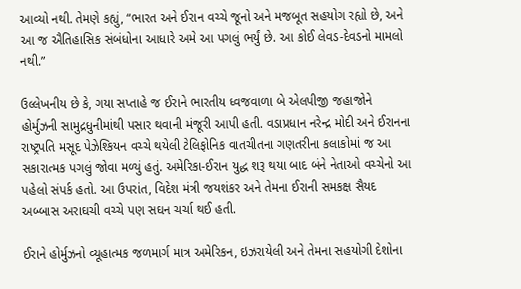આવ્યો નથી. તેમણે કહ્યું, “ભારત અને ઈરાન વચ્ચે જૂનો અને મજબૂત સહયોગ રહ્યો છે, અને આ જ ઐતિહાસિક સંબંધોના આધારે અમે આ પગલું ભર્યું છે. આ કોઈ લેવડ-દેવડનો મામલો નથી.”

ઉલ્લેખનીય છે કે, ગયા સપ્તાહે જ ઈરાને ભારતીય ધ્વજવાળા બે એલપીજી જહાજોને હોર્મુઝની સામુદ્રધુનીમાંથી પસાર થવાની મંજૂરી આપી હતી. વડાપ્રધાન નરેન્દ્ર મોદી અને ઈરાનના રાષ્ટ્રપતિ મસૂદ પેઝેશ્કિયન વચ્ચે થયેલી ટેલિફોનિક વાતચીતના ગણતરીના કલાકોમાં જ આ સકારાત્મક પગલું જોવા મળ્યું હતું. અમેરિકા-ઈરાન યુદ્ધ શરૂ થયા બાદ બંને નેતાઓ વચ્ચેનો આ પહેલો સંપર્ક હતો. આ ઉપરાંત, વિદેશ મંત્રી જયશંકર અને તેમના ઈરાની સમકક્ષ સૈયદ અબ્બાસ અરાઘચી વચ્ચે પણ સઘન ચર્ચા થઈ હતી.

ઈરાને હોર્મુઝનો વ્યૂહાત્મક જળમાર્ગ માત્ર અમેરિકન, ઇઝરાયેલી અને તેમના સહયોગી દેશોના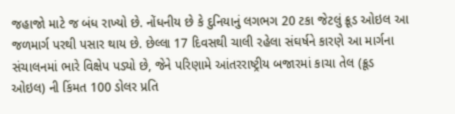જહાજો માટે જ બંધ રાખ્યો છે. નોંધનીય છે કે દુનિયાનું લગભગ 20 ટકા જેટલું ક્રૂડ ઓઇલ આ જળમાર્ગ પરથી પસાર થાય છે. છેલ્લા 17 દિવસથી ચાલી રહેલા સંઘર્ષને કારણે આ માર્ગના સંચાલનમાં ભારે વિક્ષેપ પડ્યો છે, જેને પરિણામે આંતરરાષ્ટ્રીય બજારમાં કાચા તેલ (ક્રૂડ ઓઇલ) ની કિંમત 100 ડોલર પ્રતિ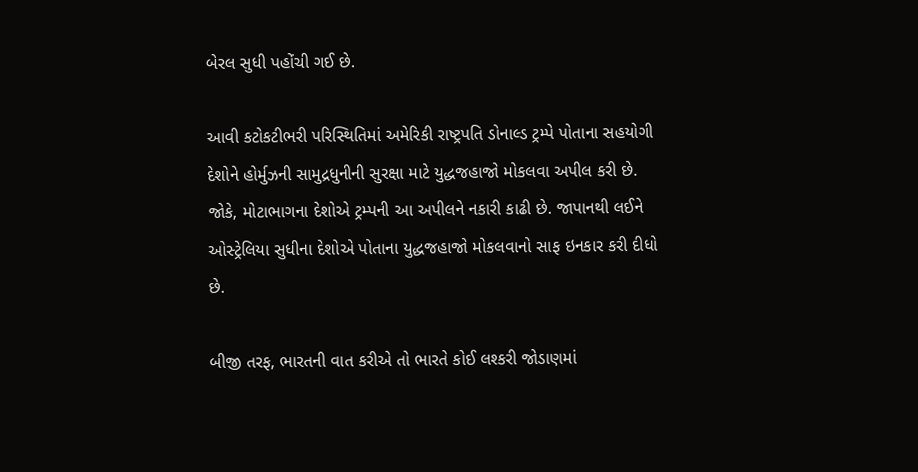બેરલ સુધી પહોંચી ગઈ છે.

આવી કટોકટીભરી પરિસ્થિતિમાં અમેરિકી રાષ્ટ્રપતિ ડોનાલ્ડ ટ્રમ્પે પોતાના સહયોગી દેશોને હોર્મુઝની સામુદ્રધુનીની સુરક્ષા માટે યુદ્ધજહાજો મોકલવા અપીલ કરી છે. જોકે, મોટાભાગના દેશોએ ટ્રમ્પની આ અપીલને નકારી કાઢી છે. જાપાનથી લઈને ઓસ્ટ્રેલિયા સુધીના દેશોએ પોતાના યુદ્ધજહાજો મોકલવાનો સાફ ઇનકાર કરી દીધો છે.

બીજી તરફ, ભારતની વાત કરીએ તો ભારતે કોઈ લશ્કરી જોડાણમાં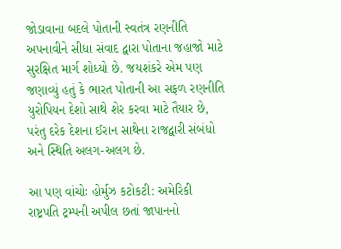જોડાવાના બદલે પોતાની સ્વતંત્ર રણનીતિ અપનાવીને સીધા સંવાદ દ્વારા પોતાના જહાજો માટે સુરક્ષિત માર્ગ શોધ્યો છે. જયશંકરે એમ પણ જણાવ્યું હતું કે ભારત પોતાની આ સફળ રણનીતિ યુરોપિયન દેશો સાથે શેર કરવા માટે તૈયાર છે, પરંતુ દરેક દેશના ઈરાન સાથેના રાજદ્વારી સંબંધો અને સ્થિતિ અલગ-અલગ છે.

આ પણ વાંચોઃ હોર્મુઝ કટોકટી: અમેરિકી રાષ્ટ્રપતિ ટ્રમ્પની અપીલ છતાં જાપાનનો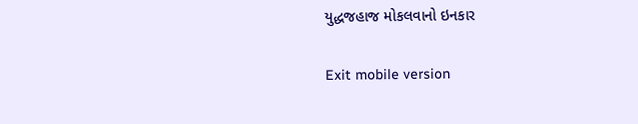યુદ્ધજહાજ મોકલવાનો ઇનકાર

Exit mobile version